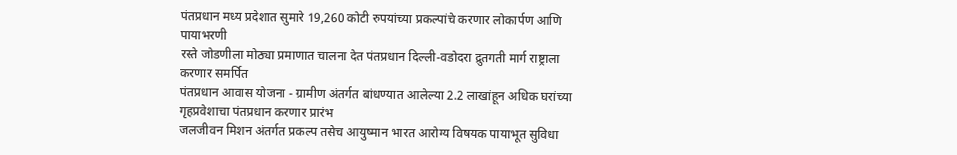पंतप्रधान मध्य प्रदेशात सुमारे 19,260 कोटी रुपयांच्या प्रकल्पांचे करणार लोकार्पण आणि पायाभरणी
रस्ते जोडणीला मोठ्या प्रमाणात चालना देत पंतप्रधान दिल्ली-वडोदरा द्रुतगती मार्ग राष्ट्राला करणार समर्पित
पंतप्रधान आवास योजना - ग्रामीण अंतर्गत बांधण्यात आलेल्या 2.2 लाखांहून अधिक घरांच्या गृहप्रवेशाचा पंतप्रधान करणार प्रारंभ
जलजीवन मिशन अंतर्गत प्रकल्प तसेच आयुष्मान भारत आरोग्य विषयक पायाभूत सुविधा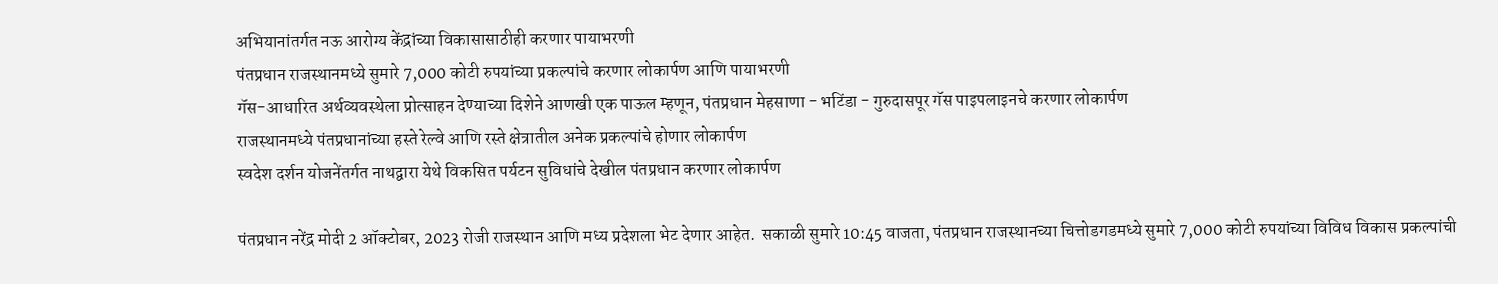अभियानांतर्गत नऊ आरोग्य केंद्रांच्या विकासासाठीही करणार पायाभरणी
पंतप्रधान राजस्थानमध्ये सुमारे 7,000 कोटी रुपयांच्या प्रकल्पांचे करणार लोकार्पण आणि पायाभरणी
गॅस-आधारित अर्थव्यवस्थेला प्रोत्साहन देण्याच्या दिशेने आणखी एक पाऊल म्हणून, पंतप्रधान मेहसाणा - भटिंडा - गुरुदासपूर गॅस पाइपलाइनचे करणार लोकार्पण
राजस्थानमध्ये पंतप्रधानांच्या हस्ते रेल्वे आणि रस्ते क्षेत्रातील अनेक प्रकल्पांचे होणार लोकार्पण
स्वदेश दर्शन योजनेंतर्गत नाथद्वारा येथे विकसित पर्यटन सुविधांचे देखील पंतप्रधान करणार लोकार्पण

पंतप्रधान नरेंद्र मोदी 2 ऑक्टोबर, 2023 रोजी राजस्थान आणि मध्य प्रदेशला भेट देणार आहेत.  सकाळी सुमारे 10:45 वाजता, पंतप्रधान राजस्थानच्या चित्तोडगडमध्ये सुमारे 7,000 कोटी रुपयांच्या विविध विकास प्रकल्पांची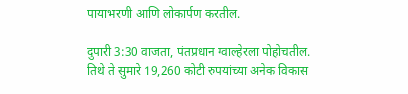पायाभरणी आणि लोकार्पण करतील.

दुपारी 3:30 वाजता, पंतप्रधान ग्वाल्हेरला पोहोचतील. तिथे ते सुमारे 19,260 कोटी रुपयांच्या अनेक विकास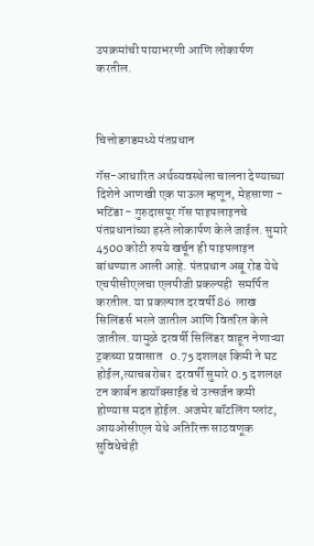उपक्रमांची पायाभरणी आणि लोकार्पण करतील.



चित्तोडगडमध्ये पंतप्रधान

गॅस-आधारित अर्थव्यवस्थेला चालना देण्याच्या दिशेने आणखी एक पाऊल म्हणून, मेहसाणा - भटिंडा - गुरुदासपूर गॅस पाइपलाइनचे  पंतप्रधानांच्या हस्ते लोकार्पण केले जाईल. सुमारे  4500 कोटी रुपये खर्चून ही पाइपलाइन बांधण्यात आली आहे. पंतप्रधान अबू रोड येथे एचपीसीएलचा एलपीजी प्रकल्पही  समर्पित करतील. या प्रकल्पात दरवर्षी 86  लाख सिलिंडर्स भरले जातील आणि वितरित केले जातील. यामुळे दरवर्षी सिलिंडर वाहून नेणाऱ्या ट्रकच्या प्रवासात   0.75 दशलक्ष किमी ने घट होईल,त्याचबरोबर  दरवर्षी सुमारे 0.5 दशलक्ष टन कार्बन डायॉक्साईड चे उत्सर्जन कमी होण्यास मदत होईल. अजमेर बॉटलिंग प्लांट, आयओसीएल येथे अतिरिक्त साठवणूक सुविधेचेही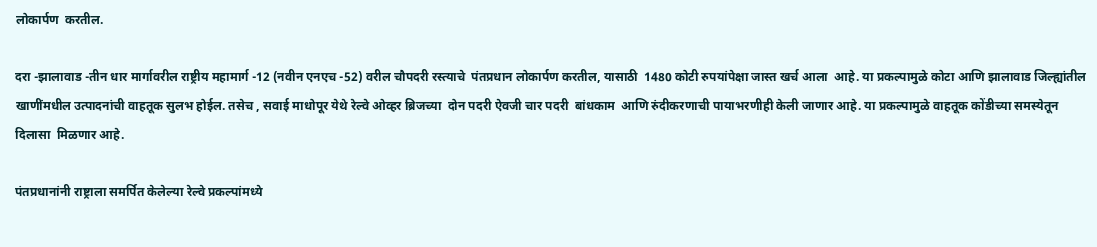लोकार्पण  करतील.

दरा -झालावाड -तीन धार मार्गावरील राष्ट्रीय महामार्ग -12 (नवीन एनएच -52) वरील चौपदरी रस्त्याचे  पंतप्रधान लोकार्पण करतील, यासाठी  1480 कोटी रुपयांपेक्षा जास्त खर्च आला  आहे. या प्रकल्पामुळे कोटा आणि झालावाड जिल्ह्यांतील खाणींमधील उत्पादनांची वाहतूक सुलभ होईल. तसेच , सवाई माधोपूर येथे रेल्वे ओव्हर ब्रिजच्या  दोन पदरी ऐवजी चार पदरी  बांधकाम  आणि रुंदीकरणाची पायाभरणीही केली जाणार आहे. या प्रकल्पामुळे वाहतूक कोंडीच्या समस्येतून दिलासा  मिळणार आहे.

पंतप्रधानांनी राष्ट्राला समर्पित केलेल्या रेल्वे प्रकल्पांमध्ये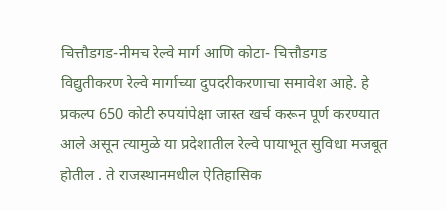चित्तौडगड-नीमच रेल्वे मार्ग आणि कोटा- चित्तौडगड विद्युतीकरण रेल्वे मार्गाच्या दुपदरीकरणाचा समावेश आहे. हे प्रकल्प 650 कोटी रुपयांपेक्षा जास्त खर्च करून पूर्ण करण्यात आले असून त्यामुळे या प्रदेशातील रेल्वे पायाभूत सुविधा मजबूत होतील . ते राजस्थानमधील ऐतिहासिक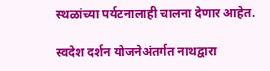स्थळांच्या पर्यटनालाही चालना देणार आहेत.

स्वदेश दर्शन योजनेअंतर्गत नाथद्वारा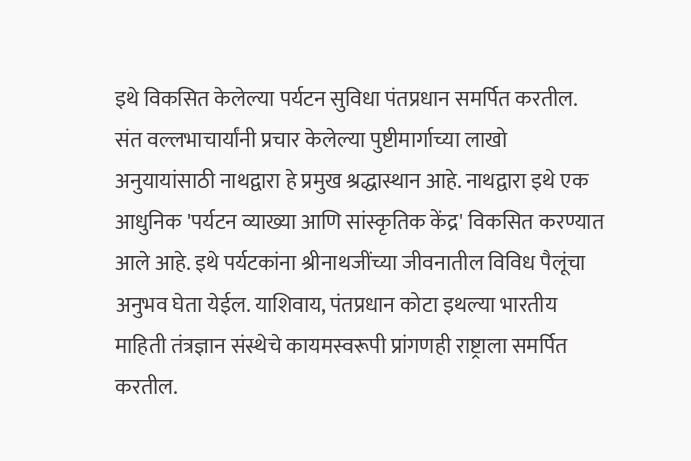इथे विकसित केलेल्या पर्यटन सुविधा पंतप्रधान समर्पित करतील. संत वल्लभाचार्यांनी प्रचार केलेल्या पुष्टीमार्गाच्या लाखो अनुयायांसाठी नाथद्वारा हे प्रमुख श्रद्धास्थान आहे. नाथद्वारा इथे एक आधुनिक 'पर्यटन व्याख्या आणि सांस्कृतिक केंद्र' विकसित करण्यात आले आहे. इथे पर्यटकांना श्रीनाथजींच्या जीवनातील विविध पैलूंचा अनुभव घेता येईल. याशिवाय, पंतप्रधान कोटा इथल्या भारतीय माहिती तंत्रज्ञान संस्थेचे कायमस्वरूपी प्रांगणही राष्ट्राला समर्पित करतील.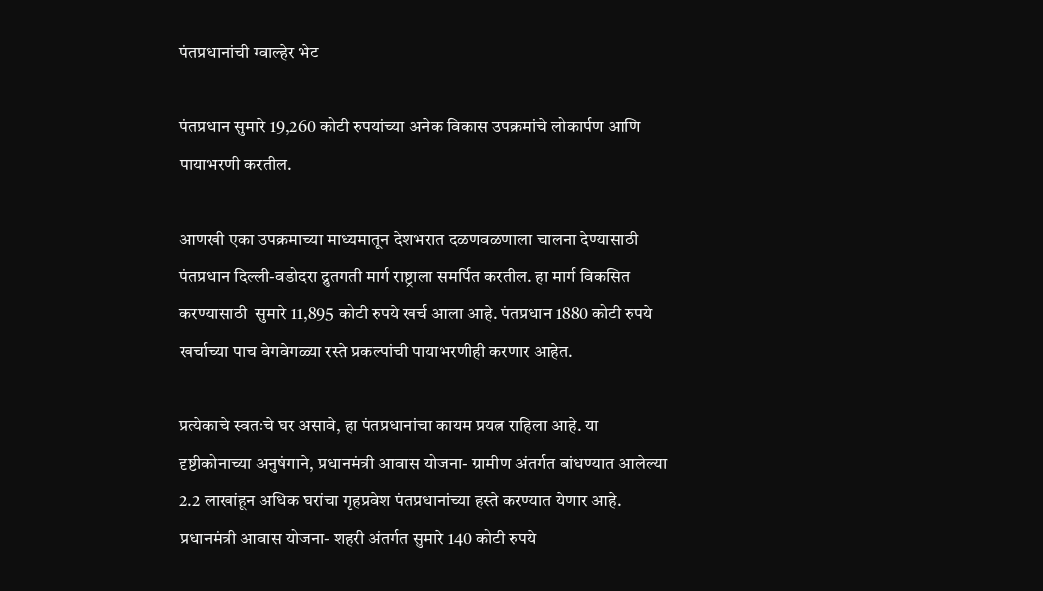पंतप्रधानांची ग्वाल्हेर भेट

पंतप्रधान सुमारे 19,260 कोटी रुपयांच्या अनेक विकास उपक्रमांचे लोकार्पण आणि पायाभरणी करतील.

आणखी एका उपक्रमाच्या माध्यमातून देशभरात दळणवळणाला चालना देण्यासाठी पंतप्रधान दिल्ली-वडोदरा द्रुतगती मार्ग राष्ट्राला समर्पित करतील. हा मार्ग विकसित करण्यासाठी  सुमारे 11,895 कोटी रुपये खर्च आला आहे. पंतप्रधान 1880 कोटी रुपये खर्चाच्या पाच वेगवेगळ्या रस्ते प्रकल्पांची पायाभरणीही करणार आहेत.

प्रत्येकाचे स्वतःचे घर असावे, हा पंतप्रधानांचा कायम प्रयत्न राहिला आहे. या दृष्टीकोनाच्या अनुषंगाने, प्रधानमंत्री आवास योजना- ग्रामीण अंतर्गत बांधण्यात आलेल्या 2.2 लाखांहून अधिक घरांचा गृहप्रवेश पंतप्रधानांच्या हस्ते करण्यात येणार आहे. प्रधानमंत्री आवास योजना- शहरी अंतर्गत सुमारे 140 कोटी रुपये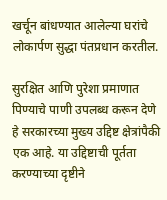खर्चून बांधण्यात आलेल्या घरांचे लोकार्पण सुद्धा पंतप्रधान करतील.

सुरक्षित आणि पुरेशा प्रमाणात पिण्याचे पाणी उपलब्ध करून देणे हे सरकारच्या मुख्य उद्दिष्ट क्षेत्रांपैकी एक आहे. या उद्दिष्टाची पूर्तता करण्याच्या दृष्टीने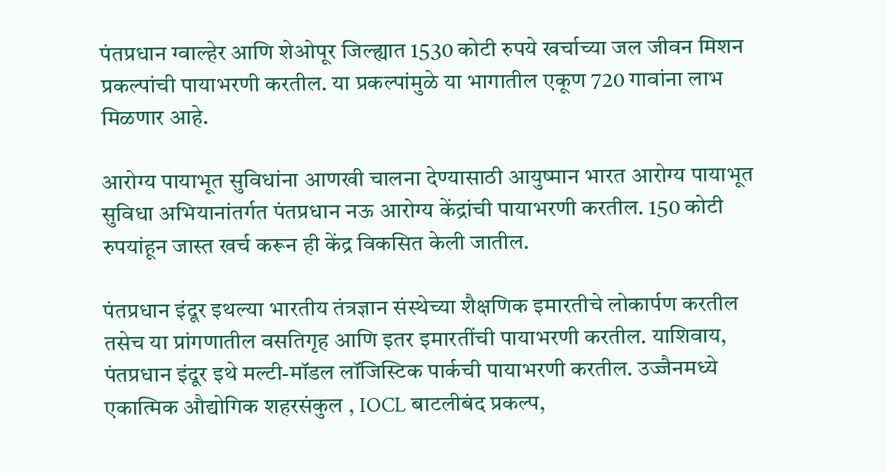पंतप्रधान ग्वाल्हेर आणि शेओपूर जिल्ह्यात 1530 कोटी रुपये खर्चाच्या जल जीवन मिशन प्रकल्पांची पायाभरणी करतील. या प्रकल्पांमुळे या भागातील एकूण 720 गावांना लाभ मिळणार आहे.

आरोग्य पायाभूत सुविधांना आणखी चालना देण्यासाठी आयुष्मान भारत आरोग्य पायाभूत सुविधा अभियानांतर्गत पंतप्रधान नऊ आरोग्य केंद्रांची पायाभरणी करतील. 150 कोटी रुपयांहून जास्त खर्च करून ही केंद्र विकसित केली जातील.

पंतप्रधान इंदूर इथल्या भारतीय तंत्रज्ञान संस्थेच्या शैक्षणिक इमारतीचे लोकार्पण करतील तसेच या प्रांगणातील वसतिगृह आणि इतर इमारतींची पायाभरणी करतील. याशिवाय, पंतप्रधान इंदूर इथे मल्टी-मॉडल लॉजिस्टिक पार्कची पायाभरणी करतील. उज्जैनमध्ये एकात्मिक औद्योगिक शहरसंकुल , IOCL बाटलीबंद प्रकल्प,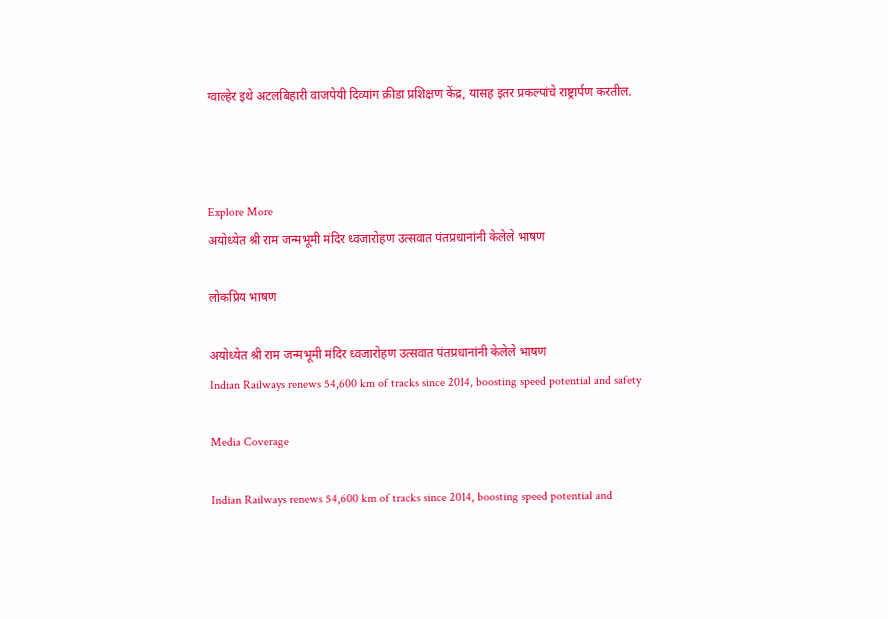ग्वाल्हेर इथे अटलबिहारी वाजपेयी दिव्यांग क्रीडा प्रशिक्षण केंद्र, यासह इतर प्रकल्पांचे राष्ट्रार्पण करतील.



Explore More
अयोध्येत श्री राम जन्मभूमी मंदिर ध्वजारोहण उत्सवात पंतप्रधानांनी केलेले भाषण

लोकप्रिय भाषण

अयोध्येत श्री राम जन्मभूमी मंदिर ध्वजारोहण उत्सवात पंतप्रधानांनी केलेले भाषण
Indian Railways renews 54,600 km of tracks since 2014, boosting speed potential and safety

Media Coverage

Indian Railways renews 54,600 km of tracks since 2014, boosting speed potential and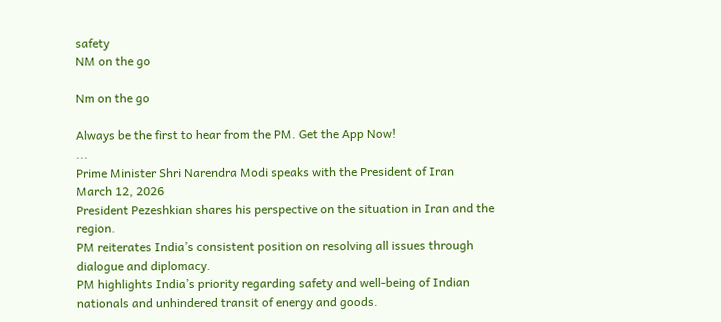safety
NM on the go

Nm on the go

Always be the first to hear from the PM. Get the App Now!
...
Prime Minister Shri Narendra Modi speaks with the President of Iran
March 12, 2026
President Pezeshkian shares his perspective on the situation in Iran and the region.
PM reiterates India’s consistent position on resolving all issues through dialogue and diplomacy.
PM highlights India’s priority regarding safety and well-being of Indian nationals and unhindered transit of energy and goods.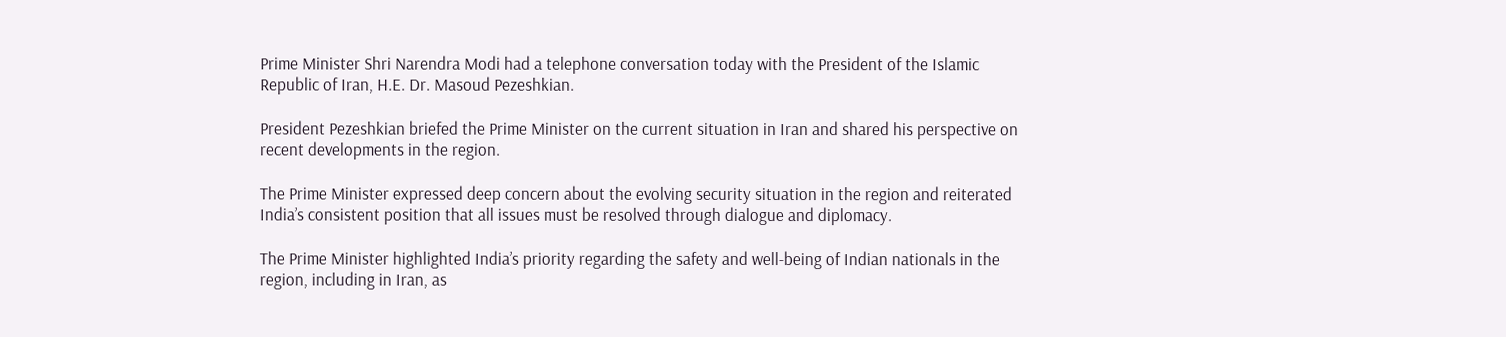Prime Minister Shri Narendra Modi had a telephone conversation today with the President of the Islamic Republic of Iran, H.E. Dr. Masoud Pezeshkian.

President Pezeshkian briefed the Prime Minister on the current situation in Iran and shared his perspective on recent developments in the region.

The Prime Minister expressed deep concern about the evolving security situation in the region and reiterated India’s consistent position that all issues must be resolved through dialogue and diplomacy.

The Prime Minister highlighted India’s priority regarding the safety and well-being of Indian nationals in the region, including in Iran, as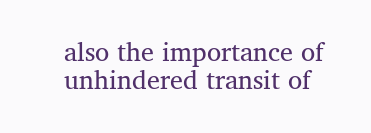also the importance of unhindered transit of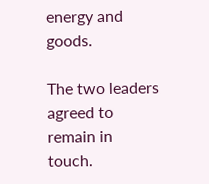energy and goods.

The two leaders agreed to remain in touch.